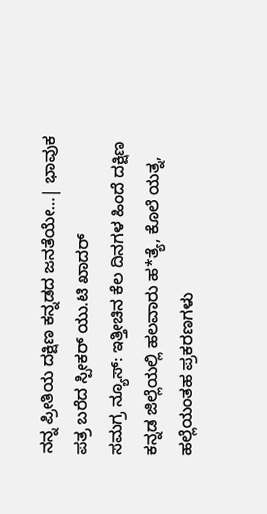ನನ್ನ ಪ್ರೀತಿಯ ದಕ್ಷಿಣ ಕನ್ನಡದ ಜನತೆಯೇ…| ಭಾವುಕ ಪತ್ರ ಬರೆದ ಸ್ಪೀಕರ್ ಯು.ಟಿ ಖಾದರ್
ಸಮಗ್ರ ನ್ಯೂಸ್: ಇತ್ತೀಚಿನ ಕೆಲ ದಿನಗಳ ಹಿಂದೆ ದಕ್ಷಿಣ ಕನ್ನಡ ಜಿಲ್ಲೆಯಲ್ಲಿ ಹಲವಾರು ಹ*ತ್ಯೆ, ಕೊಲೆ ಯತ್ನ, ಹಲ್ಲೆಯಂತಹ ಪ್ರಕರಣಗಳು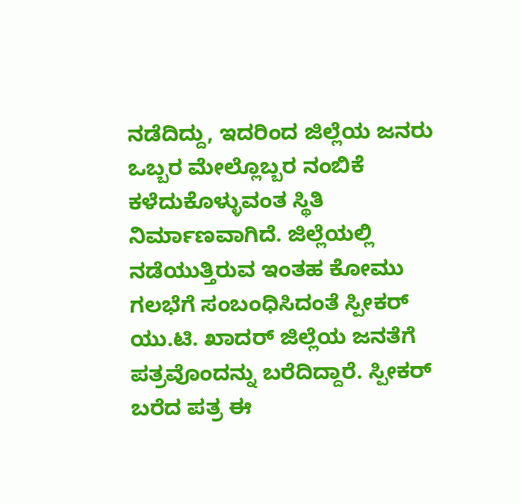ನಡೆದಿದ್ದು, ಇದರಿಂದ ಜಿಲ್ಲೆಯ ಜನರು ಒಬ್ಬರ ಮೇಲ್ಲೊಬ್ಬರ ನಂಬಿಕೆ ಕಳೆದುಕೊಳ್ಳುವಂತ ಸ್ಥಿತಿ ನಿರ್ಮಾಣವಾಗಿದೆ. ಜಿಲ್ಲೆಯಲ್ಲಿ ನಡೆಯುತ್ತಿರುವ ಇಂತಹ ಕೋಮು ಗಲಭೆಗೆ ಸಂಬಂಧಿಸಿದಂತೆ ಸ್ಪೀಕರ್ ಯು.ಟಿ. ಖಾದರ್ ಜಿಲ್ಲೆಯ ಜನತೆಗೆ ಪತ್ರವೊಂದನ್ನು ಬರೆದಿದ್ದಾರೆ. ಸ್ಪೀಕರ್ ಬರೆದ ಪತ್ರ ಈ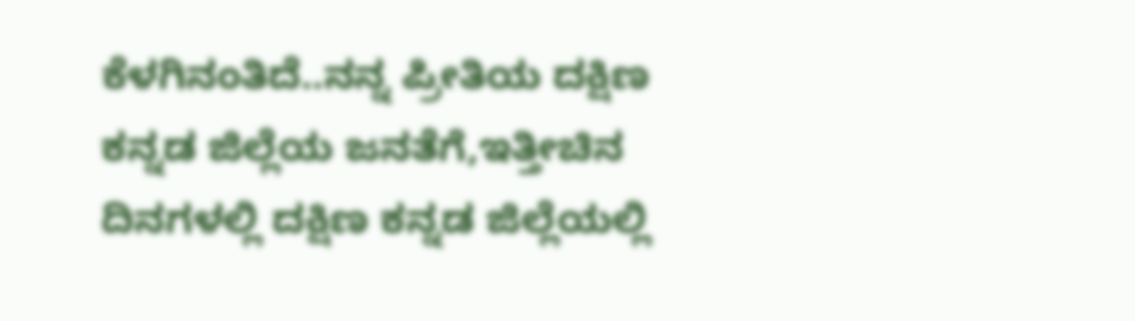ಕೆಳಗಿನಂತಿದೆ..ನನ್ನ ಪ್ರೀತಿಯ ದಕ್ಷಿಣ ಕನ್ನಡ ಜಿಲ್ಲೆಯ ಜನತೆಗೆ,ಇತ್ತೀಚಿನ ದಿನಗಳಲ್ಲಿ ದಕ್ಷಿಣ ಕನ್ನಡ ಜಿಲ್ಲೆಯಲ್ಲಿ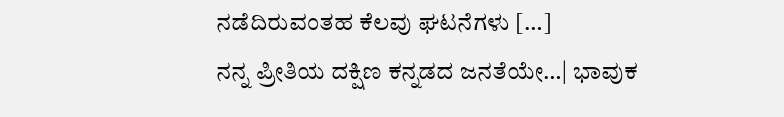ನಡೆದಿರುವಂತಹ ಕೆಲವು ಘಟನೆಗಳು […]
ನನ್ನ ಪ್ರೀತಿಯ ದಕ್ಷಿಣ ಕನ್ನಡದ ಜನತೆಯೇ…| ಭಾವುಕ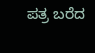ಪತ್ರ ಬರೆದ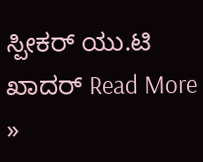ಸ್ಪೀಕರ್ ಯು.ಟಿ ಖಾದರ್ Read More »